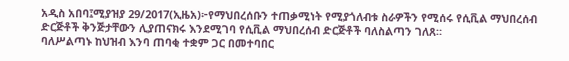አዲስ አበባ፤ሚያዝያ 29/2017(ኢዜአ)፦የማህበረሰቡን ተጠቃሚነት የሚያጎለብቱ ስራዎችን የሚሰሩ የሲቪል ማህበረሰብ ድርጅቶች ቅንጅታቸውን ሊያጠናክሩ እንደሚገባ የሲቪል ማህበረሰብ ድርጅቶች ባለስልጣን ገለጸ።
ባለሥልጣኑ ከህዝብ እንባ ጠባቂ ተቋም ጋር በመተባበር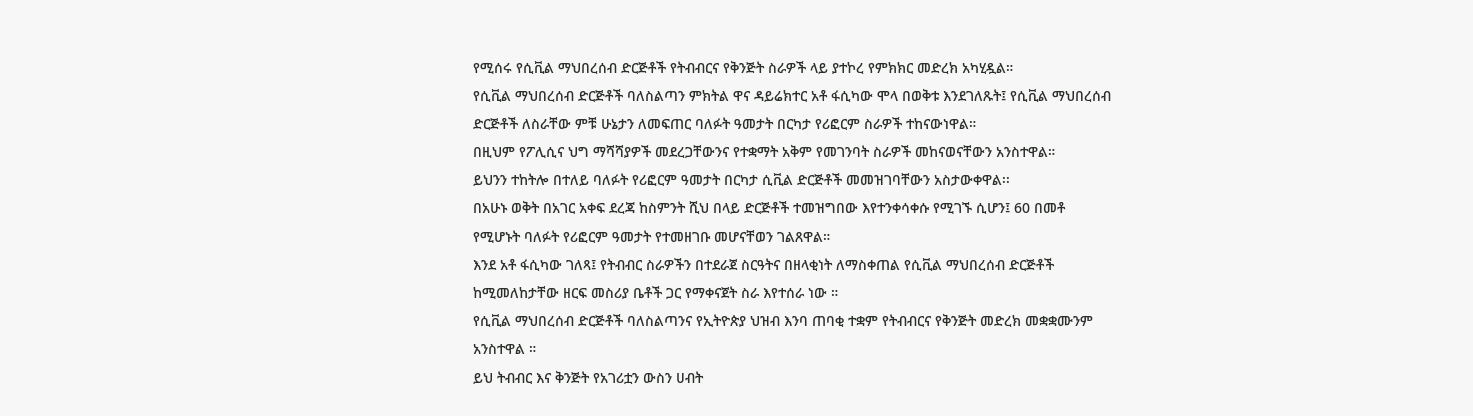የሚሰሩ የሲቪል ማህበረሰብ ድርጅቶች የትብብርና የቅንጅት ስራዎች ላይ ያተኮረ የምክክር መድረክ አካሂዷል።
የሲቪል ማህበረሰብ ድርጅቶች ባለስልጣን ምክትል ዋና ዳይሬክተር አቶ ፋሲካው ሞላ በወቅቱ እንደገለጹት፤ የሲቪል ማህበረሰብ ድርጅቶች ለስራቸው ምቹ ሁኔታን ለመፍጠር ባለፉት ዓመታት በርካታ የሪፎርም ስራዎች ተከናውነዋል።
በዚህም የፖሊሲና ህግ ማሻሻያዎች መደረጋቸውንና የተቋማት አቅም የመገንባት ስራዎች መከናወናቸውን አንስተዋል።
ይህንን ተከትሎ በተለይ ባለፉት የሪፎርም ዓመታት በርካታ ሲቪል ድርጅቶች መመዝገባቸውን አስታውቀዋል፡፡
በአሁኑ ወቅት በአገር አቀፍ ደረጃ ከስምንት ሺህ በላይ ድርጅቶች ተመዝግበው እየተንቀሳቀሱ የሚገኙ ሲሆን፤ 60 በመቶ የሚሆኑት ባለፉት የሪፎርም ዓመታት የተመዘገቡ መሆናቸወን ገልጸዋል።
እንደ አቶ ፋሲካው ገለጻ፤ የትብብር ስራዎችን በተደራጀ ስርዓትና በዘላቂነት ለማስቀጠል የሲቪል ማህበረሰብ ድርጅቶች ከሚመለከታቸው ዘርፍ መስሪያ ቤቶች ጋር የማቀናጀት ስራ እየተሰራ ነው ።
የሲቪል ማህበረሰብ ድርጅቶች ባለስልጣንና የኢትዮጵያ ህዝብ እንባ ጠባቂ ተቋም የትብብርና የቅንጅት መድረክ መቋቋሙንም አንስተዋል ።
ይህ ትብብር እና ቅንጅት የአገሪቷን ውስን ሀብት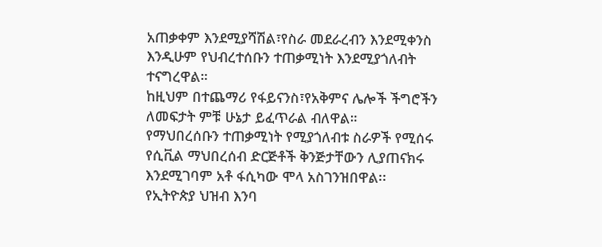አጠቃቀም እንደሚያሻሽል፣የስራ መደራረብን እንደሚቀንስ እንዲሁም የህብረተሰቡን ተጠቃሚነት እንደሚያጎለብት ተናግረዋል።
ከዚህም በተጨማሪ የፋይናንስ፣የአቅምና ሌሎች ችግሮችን ለመፍታት ምቹ ሁኔታ ይፈጥራል ብለዋል።
የማህበረሰቡን ተጠቃሚነት የሚያጎለብቱ ስራዎች የሚሰሩ የሲቪል ማህበረሰብ ድርጅቶች ቅንጅታቸውን ሊያጠናክሩ እንደሚገባም አቶ ፋሲካው ሞላ አስገንዝበዋል፡፡
የኢትዮጵያ ህዝብ እንባ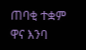ጠባቂ ተቋም ዋና እንባ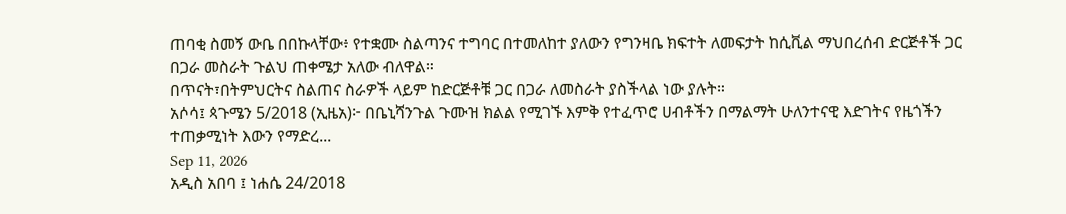ጠባቂ ስመኝ ውቤ በበኩላቸው፥ የተቋሙ ስልጣንና ተግባር በተመለከተ ያለውን የግንዛቤ ክፍተት ለመፍታት ከሲቪል ማህበረሰብ ድርጅቶች ጋር በጋራ መስራት ጉልህ ጠቀሜታ አለው ብለዋል።
በጥናት፣በትምህርትና ስልጠና ስራዎች ላይም ከድርጅቶቹ ጋር በጋራ ለመስራት ያስችላል ነው ያሉት።
አሶሳ፤ ጳጉሜን 5/2018 (ኢዜአ)፦ በቤኒሻንጉል ጉሙዝ ክልል የሚገኙ እምቅ የተፈጥሮ ሀብቶችን በማልማት ሁለንተናዊ እድገትና የዜጎችን ተጠቃሚነት እውን የማድረ...
Sep 11, 2026
አዲስ አበባ ፤ ነሐሴ 24/2018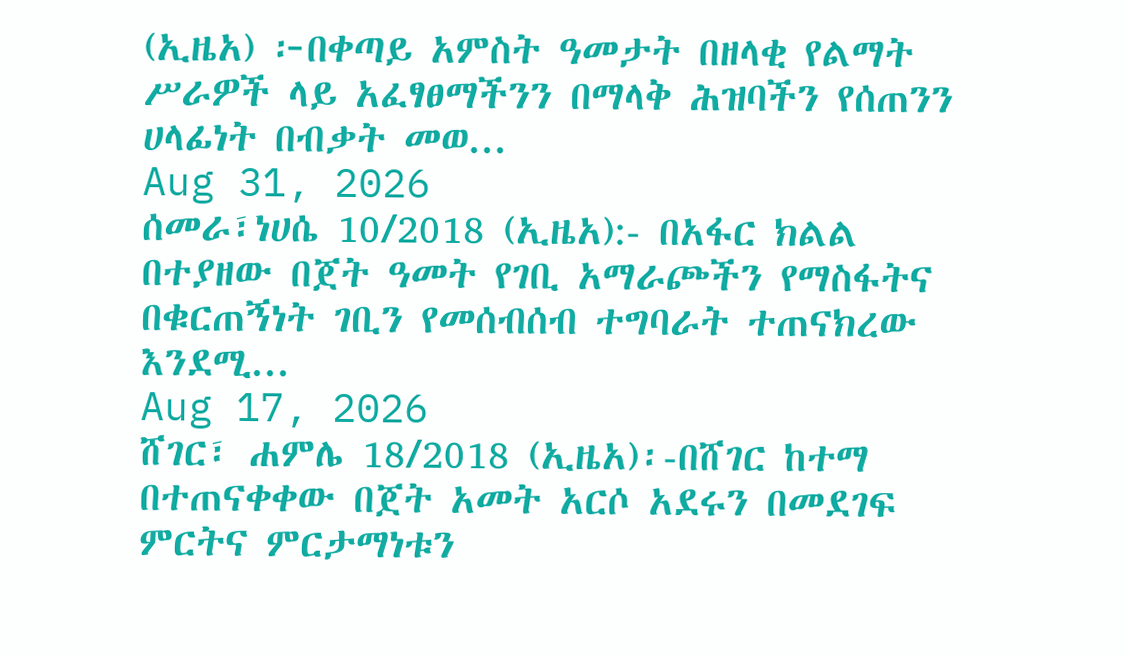(ኢዜአ) ፦በቀጣይ አምስት ዓመታት በዘላቂ የልማት ሥራዎች ላይ አፈፃፀማችንን በማላቅ ሕዝባችን የሰጠንን ሀላፊነት በብቃት መወ...
Aug 31, 2026
ሰመራ፣ነሀሴ 10/2018 (ኢዜአ):- በአፋር ክልል በተያዘው በጀት ዓመት የገቢ አማራጮችን የማስፋትና በቁርጠኝነት ገቢን የመሰብሰብ ተግባራት ተጠናክረው እንደሚ...
Aug 17, 2026
ሸገር፣ ሐምሌ 18/2018 (ኢዜአ)፡-በሸገር ከተማ በተጠናቀቀው በጀት አመት አርሶ አደሩን በመደገፍ ምርትና ምርታማነቱን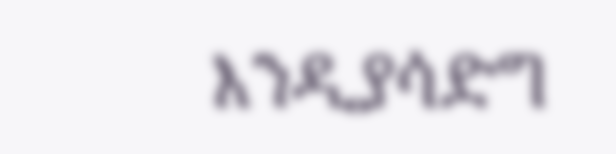እንዲያሳድግ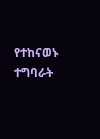የተከናወኑ ተግባራት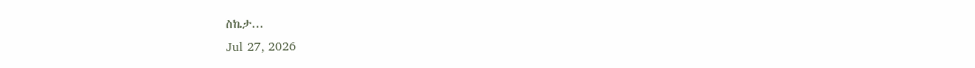ስኬታ...
Jul 27, 2026